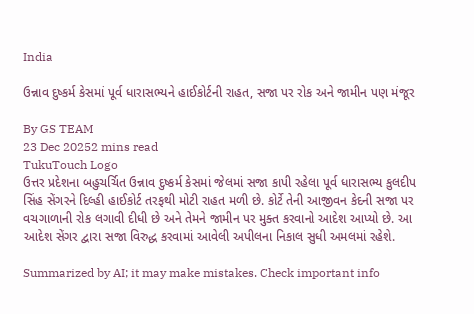India

ઉન્નાવ દુષ્કર્મ કેસમાં પૂર્વ ધારાસભ્યને હાઈકોર્ટની રાહત, સજા પર રોક અને જામીન પણ મંજૂર

By GS TEAM
23 Dec 20252 mins read
TukuTouch Logo
ઉત્તર પ્રદેશના બહુચર્ચિત ઉન્નાવ દુષ્કર્મ કેસમાં જેલમાં સજા કાપી રહેલા પૂર્વ ધારાસભ્ય કુલદીપ સિંહ સેંગરને દિલ્હી હાઈકોર્ટ તરફથી મોટી રાહત મળી છે. કોર્ટે તેની આજીવન કેદની સજા પર વચગાળાની રોક લગાવી દીધી છે અને તેમને જામીન પર મુક્ત કરવાનો આદેશ આપ્યો છે. આ આદેશ સેંગર દ્વારા સજા વિરુદ્ધ કરવામાં આવેલી અપીલના નિકાલ સુધી અમલમાં રહેશે.

Summarized by AI; it may make mistakes. Check important info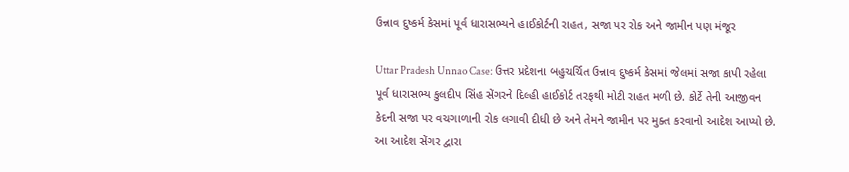ઉન્નાવ દુષ્કર્મ કેસમાં પૂર્વ ધારાસભ્યને હાઈકોર્ટની રાહત, સજા પર રોક અને જામીન પણ મંજૂર

Uttar Pradesh Unnao Case: ઉત્તર પ્રદેશના બહુચર્ચિત ઉન્નાવ દુષ્કર્મ કેસમાં જેલમાં સજા કાપી રહેલા પૂર્વ ધારાસભ્ય કુલદીપ સિંહ સેંગરને દિલ્હી હાઈકોર્ટ તરફથી મોટી રાહત મળી છે. કોર્ટે તેની આજીવન કેદની સજા પર વચગાળાની રોક લગાવી દીધી છે અને તેમને જામીન પર મુક્ત કરવાનો આદેશ આપ્યો છે. આ આદેશ સેંગર દ્વારા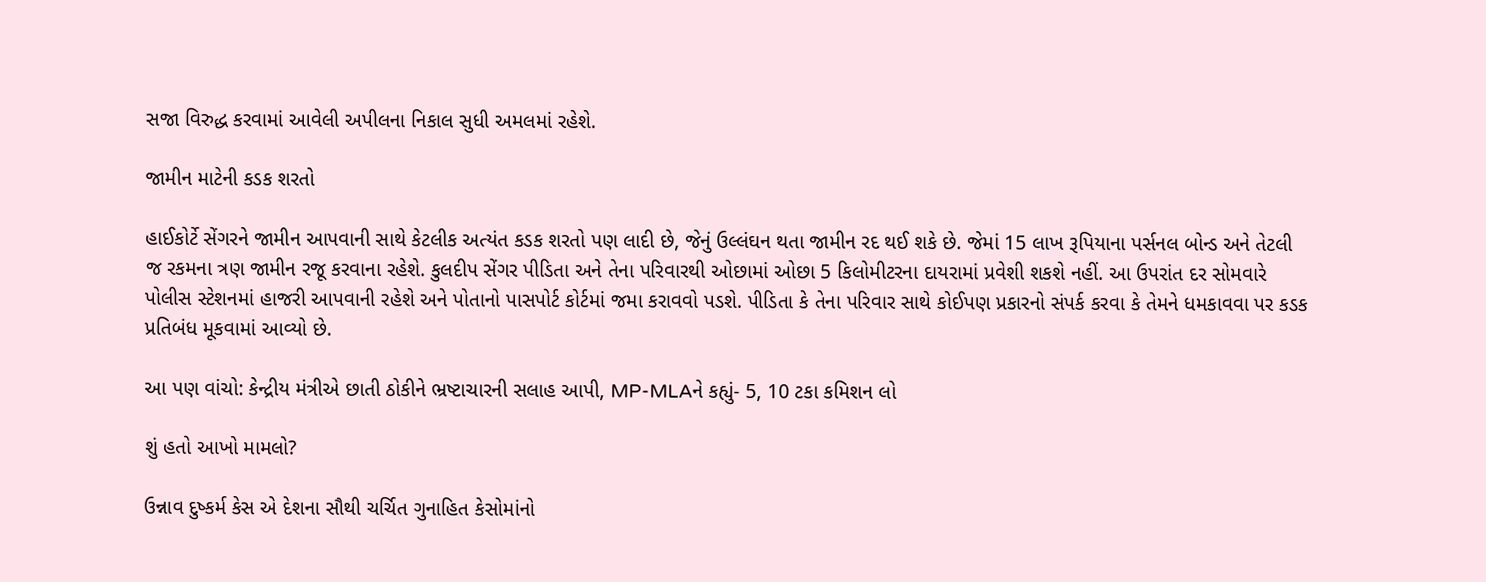સજા વિરુદ્ધ કરવામાં આવેલી અપીલના નિકાલ સુધી અમલમાં રહેશે.

જામીન માટેની કડક શરતો

હાઈકોર્ટે સેંગરને જામીન આપવાની સાથે કેટલીક અત્યંત કડક શરતો પણ લાદી છે, જેનું ઉલ્લંઘન થતા જામીન રદ થઈ શકે છે. જેમાં 15 લાખ રૂપિયાના પર્સનલ બોન્ડ અને તેટલી જ રકમના ત્રણ જામીન રજૂ કરવાના રહેશે. કુલદીપ સેંગર પીડિતા અને તેના પરિવારથી ઓછામાં ઓછા 5 કિલોમીટરના દાયરામાં પ્રવેશી શકશે નહીં. આ ઉપરાંત દર સોમવારે પોલીસ સ્ટેશનમાં હાજરી આપવાની રહેશે અને પોતાનો પાસપોર્ટ કોર્ટમાં જમા કરાવવો પડશે. પીડિતા કે તેના પરિવાર સાથે કોઈપણ પ્રકારનો સંપર્ક કરવા કે તેમને ધમકાવવા પર કડક પ્રતિબંધ મૂકવામાં આવ્યો છે.

આ પણ વાંચો: કેન્દ્રીય મંત્રીએ છાતી ઠોકીને ભ્રષ્ટાચારની સલાહ આપી, MP-MLAને કહ્યું- 5, 10 ટકા કમિશન લો

શું હતો આખો મામલો?

ઉન્નાવ દુષ્કર્મ કેસ એ દેશના સૌથી ચર્ચિત ગુનાહિત કેસોમાંનો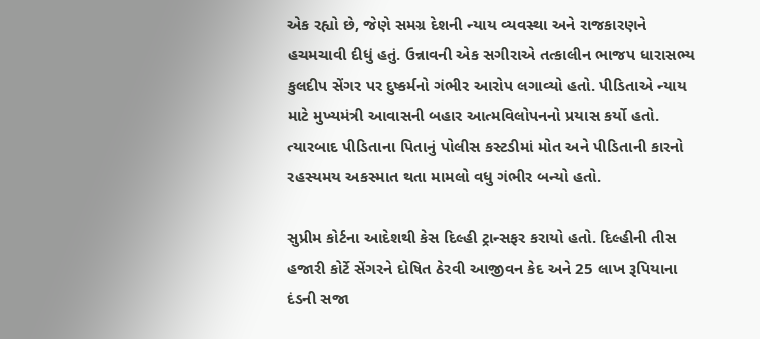એક રહ્યો છે, જેણે સમગ્ર દેશની ન્યાય વ્યવસ્થા અને રાજકારણને હચમચાવી દીધું હતું. ઉન્નાવની એક સગીરાએ તત્કાલીન ભાજપ ધારાસભ્ય કુલદીપ સેંગર પર દુષ્કર્મનો ગંભીર આરોપ લગાવ્યો હતો. પીડિતાએ ન્યાય માટે મુખ્યમંત્રી આવાસની બહાર આત્મવિલોપનનો પ્રયાસ કર્યો હતો. ત્યારબાદ પીડિતાના પિતાનું પોલીસ કસ્ટડીમાં મોત અને પીડિતાની કારનો રહસ્યમય અકસ્માત થતા મામલો વધુ ગંભીર બન્યો હતો.

સુપ્રીમ કોર્ટના આદેશથી કેસ દિલ્હી ટ્રાન્સફર કરાયો હતો. દિલ્હીની તીસ હજારી કોર્ટે સેંગરને દોષિત ઠેરવી આજીવન કેદ અને 25 લાખ રૂપિયાના દંડની સજા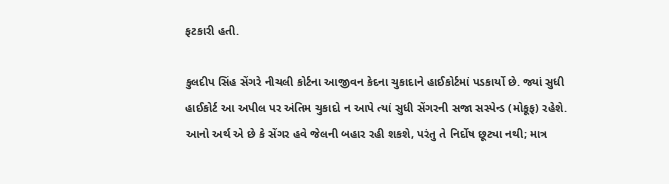ફટકારી હતી.

કુલદીપ સિંહ સેંગરે નીચલી કોર્ટના આજીવન કેદના ચુકાદાને હાઈકોર્ટમાં પડકાર્યો છે. જ્યાં સુધી હાઈકોર્ટ આ અપીલ પર અંતિમ ચુકાદો ન આપે ત્યાં સુધી સેંગરની સજા સસ્પેન્ડ (મોકૂફ) રહેશે. આનો અર્થ એ છે કે સેંગર હવે જેલની બહાર રહી શકશે, પરંતુ તે નિર્દોષ છૂટ્યા નથી; માત્ર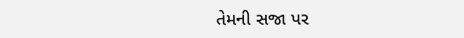તેમની સજા પર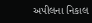અપીલના નિકાલ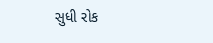સુધી રોક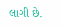લાગી છે.